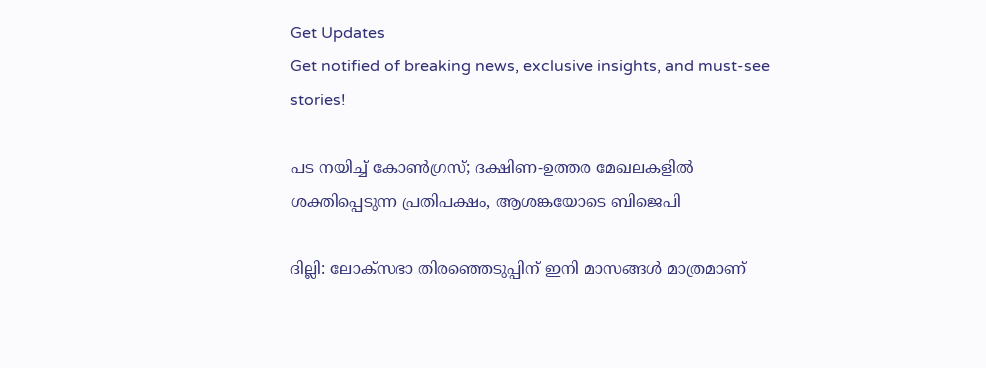Get Updates
Get notified of breaking news, exclusive insights, and must-see stories!

പട നയിച്ച് കോണ്‍ഗ്രസ്; ദക്ഷിണ-ഉത്തര മേഖലകളില്‍ ശക്തിപ്പെടുന്ന പ്രതിപക്ഷം, ആശങ്കയോടെ ബിജെപി

ദില്ലി: ലോക്‌സഭാ തിരഞ്ഞെടുപ്പിന് ഇനി മാസങ്ങള്‍ മാത്രമാണ്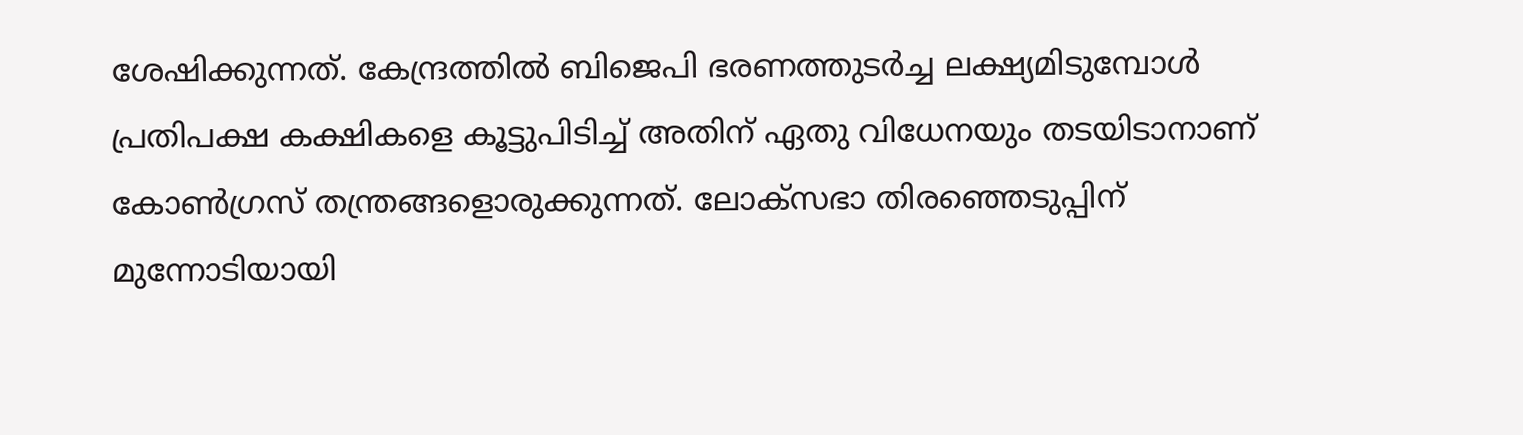ശേഷിക്കുന്നത്. കേന്ദ്രത്തില്‍ ബിജെപി ഭരണത്തുടര്‍ച്ച ലക്ഷ്യമിടുമ്പോള്‍ പ്രതിപക്ഷ കക്ഷികളെ കൂട്ടുപിടിച്ച് അതിന് ഏതു വിധേനയും തടയിടാനാണ് കോണ്‍ഗ്രസ് തന്ത്രങ്ങളൊരുക്കുന്നത്. ലോക്‌സഭാ തിരഞ്ഞെടുപ്പിന് മുന്നോടിയായി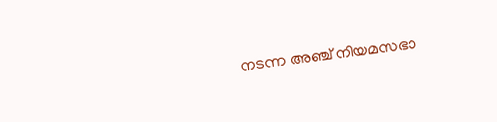നടന്ന അഞ്ച് നിയമസഭാ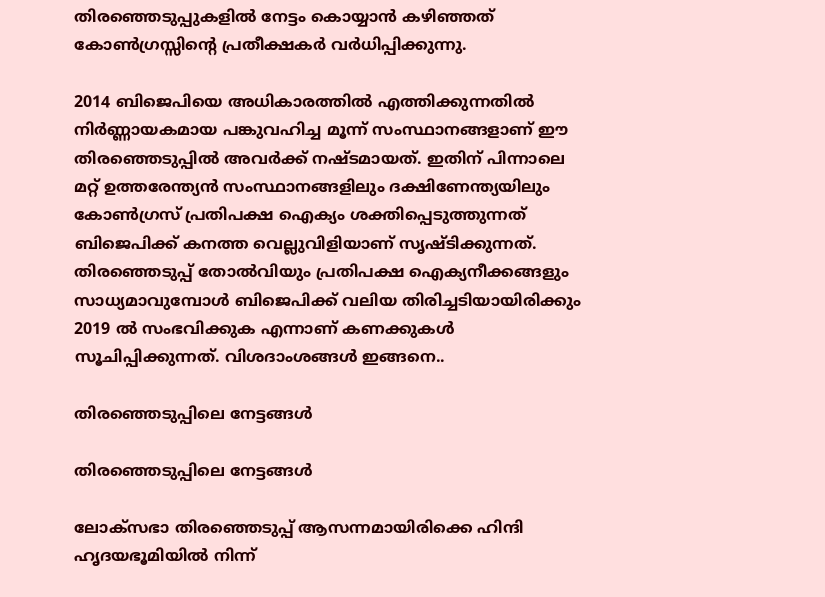തിരഞ്ഞെടുപ്പുകളില്‍ നേട്ടം കൊയ്യാന്‍ കഴിഞ്ഞത് കോണ്‍ഗ്രസ്സിന്റെ പ്രതീക്ഷകര്‍ വര്‍ധിപ്പിക്കുന്നു.

2014 ബിജെപിയെ അധികാരത്തില്‍ എത്തിക്കുന്നതില്‍ നിര്‍ണ്ണായകമായ പങ്കുവഹിച്ച മൂന്ന് സംസ്ഥാനങ്ങളാണ് ഈ തിരഞ്ഞെടുപ്പില്‍ അവര്‍ക്ക് നഷ്ടമായത്. ഇതിന് പിന്നാലെ മറ്റ് ഉത്തരേന്ത്യന്‍ സംസ്ഥാനങ്ങളിലും ദക്ഷിണേന്ത്യയിലും കോണ്‍ഗ്രസ് പ്രതിപക്ഷ ഐക്യം ശക്തിപ്പെടുത്തുന്നത് ബിജെപിക്ക് കനത്ത വെല്ലുവിളിയാണ് സൃഷ്ടിക്കുന്നത്. തിരഞ്ഞെടുപ്പ് തോല്‍വിയും പ്രതിപക്ഷ ഐക്യനീക്കങ്ങളും സാധ്യമാവുമ്പോള്‍ ബിജെപിക്ക് വലിയ തിരിച്ചടിയായിരിക്കും 2019 ല്‍ സംഭവിക്കുക എന്നാണ് കണക്കുകള്‍ സൂചിപ്പിക്കുന്നത്. വിശദാംശങ്ങള്‍ ഇങ്ങനെ..

തിരഞ്ഞെടുപ്പിലെ നേട്ടങ്ങള്‍

തിരഞ്ഞെടുപ്പിലെ നേട്ടങ്ങള്‍

ലോക്‌സഭാ തിരഞ്ഞെടുപ്പ് ആസന്നമായിരിക്കെ ഹിന്ദി ഹൃദയഭൂമിയില്‍ നിന്ന്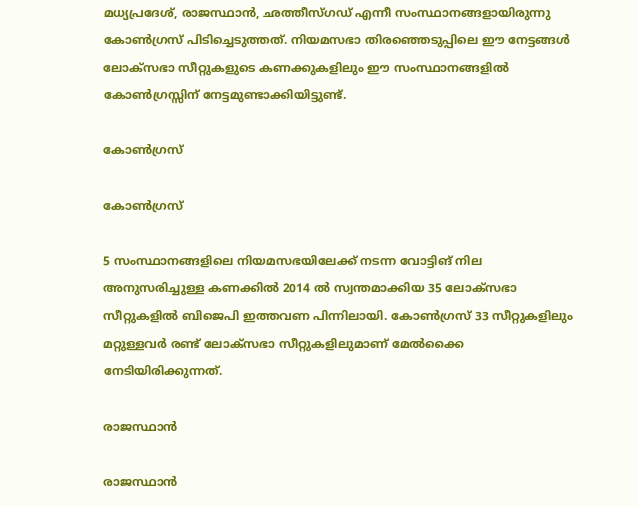മധ്യപ്രദേശ്, രാജസ്ഥാന്‍, ഛത്തീസ്ഗഡ് എന്നീ സംസ്ഥാനങ്ങളായിരുന്നു കോണ്‍ഗ്രസ് പിടിച്ചെടുത്തത്. നിയമസഭാ തിരഞ്ഞെടുപ്പിലെ ഈ നേട്ടങ്ങള്‍ ലോക്‌സഭാ സീറ്റുകളുടെ കണക്കുകളിലും ഈ സംസ്ഥാനങ്ങളില്‍ കോണ്‍ഗ്രസ്സിന് നേട്ടമുണ്ടാക്കിയിട്ടുണ്ട്.

കോണ്‍ഗ്രസ്

കോണ്‍ഗ്രസ്

5 സംസ്ഥാനങ്ങളിലെ നിയമസഭയിലേക്ക് നടന്ന വോട്ടിങ് നില അനുസരിച്ചുള്ള കണക്കില്‍ 2014 ല്‍ സ്വന്തമാക്കിയ 35 ലോക്സഭാ സീറ്റുകളില്‍ ബിജെപി ഇത്തവണ പിന്നിലായി. കോണ്‍ഗ്രസ് 33 സീറ്റുകളിലും മറ്റുള്ളവര്‍ രണ്ട് ലോക്സഭാ സീറ്റുകളിലുമാണ് മേല്‍ക്കൈ നേടിയിരിക്കുന്നത്.

രാജസ്ഥാന്‍

രാജസ്ഥാന്‍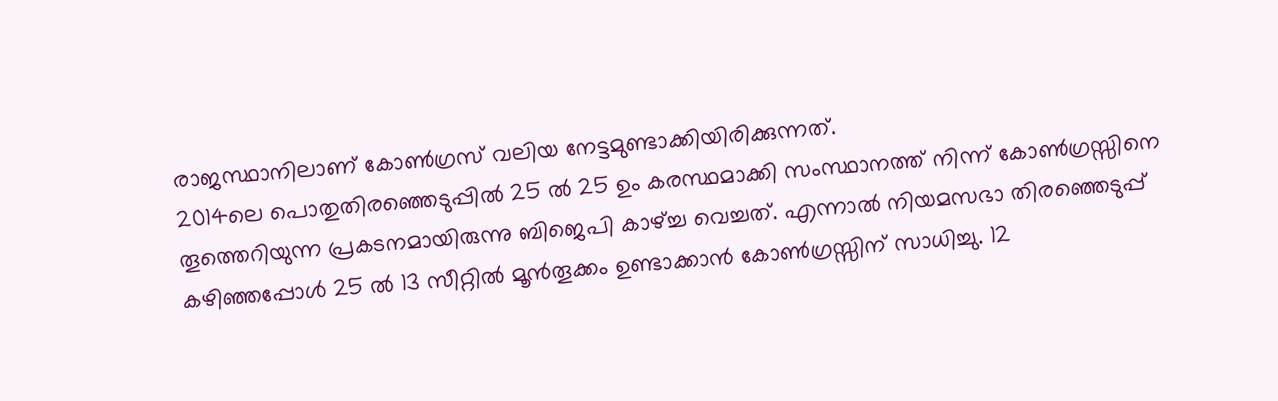രാജസ്ഥാനിലാണ് കോണ്‍ഗ്രസ് വലിയ നേട്ടമുണ്ടാക്കിയിരിക്കുന്നത്.
2014ലെ പൊതുതിരഞ്ഞെടുപ്പില്‍ 25 ല്‍ 25 ഉം കരസ്ഥമാക്കി സംസ്ഥാനത്ത് നിന്ന് കോണ്‍ഗ്രസ്സിനെ തൂത്തെറിയുന്ന പ്രകടനമായിരുന്നു ബിജെപി കാഴ്ച്ച വെച്ചത്. എന്നാല്‍ നിയമസഭാ തിരഞ്ഞെടുപ്പ് കഴിഞ്ഞപ്പോള്‍ 25 ല്‍ 13 സീറ്റില്‍ മൂന്‍തൂക്കം ഉണ്ടാക്കാന്‍ കോണ്‍ഗ്രസ്സിന് സാധിച്ചു. 12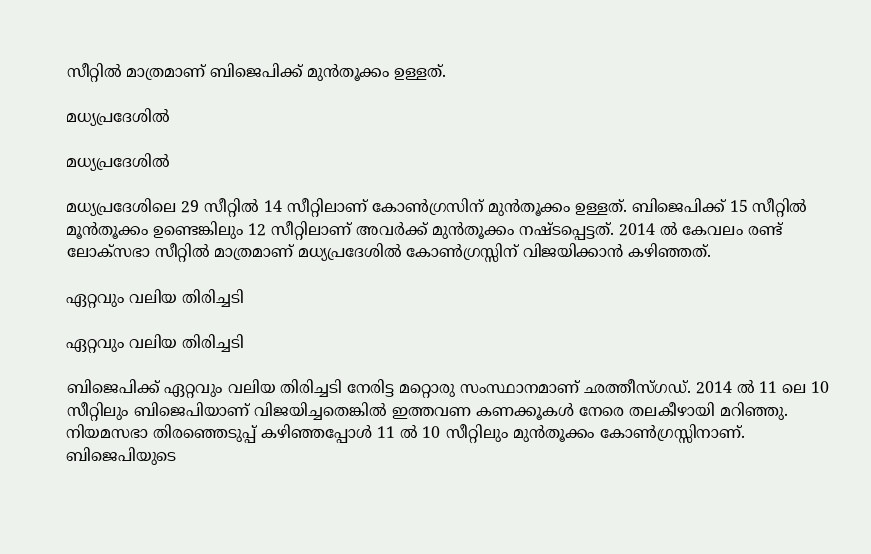സീറ്റില്‍ മാത്രമാണ് ബിജെപിക്ക് മുന്‍തൂക്കം ഉള്ളത്.

മധ്യപ്രദേശില്‍

മധ്യപ്രദേശില്‍

മധ്യപ്രദേശിലെ 29 സീറ്റില്‍ 14 സീറ്റിലാണ് കോണ്‍ഗ്രസിന് മുന്‍തൂക്കം ഉള്ളത്. ബിജെപിക്ക് 15 സീറ്റില്‍ മൂന്‍തൂക്കം ഉണ്ടെങ്കിലും 12 സീറ്റിലാണ് അവര്‍ക്ക് മുന്‍തൂക്കം നഷ്ടപ്പെട്ടത്. 2014 ല്‍ കേവലം രണ്ട് ലോക്സഭാ സീറ്റില്‍ മാത്രമാണ് മധ്യപ്രദേശില്‍ കോണ്‍ഗ്രസ്സിന് വിജയിക്കാന്‍ കഴിഞ്ഞത്.

ഏറ്റവും വലിയ തിരിച്ചടി

ഏറ്റവും വലിയ തിരിച്ചടി

ബിജെപിക്ക് ഏറ്റവും വലിയ തിരിച്ചടി നേരിട്ട മറ്റൊരു സംസ്ഥാനമാണ് ഛത്തീസ്ഗഡ്. 2014 ല്‍ 11 ലെ 10 സീറ്റിലും ബിജെപിയാണ് വിജയിച്ചതെങ്കില്‍ ഇത്തവണ കണക്കൂകള്‍ നേരെ തലകീഴായി മറിഞ്ഞു. നിയമസഭാ തിരഞ്ഞെടുപ്പ് കഴിഞ്ഞപ്പോള്‍ 11 ല്‍ 10 സീറ്റിലും മുന്‍തൂക്കം കോണ്‍ഗ്രസ്സിനാണ്. ബിജെപിയുടെ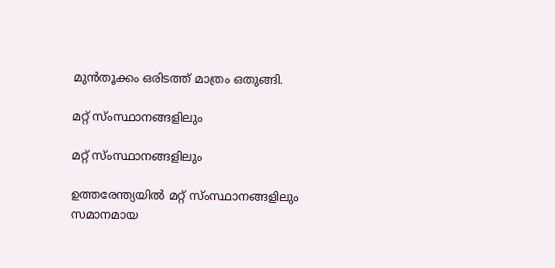മുന്‍തൂക്കം ഒരിടത്ത് മാത്രം ഒതുങ്ങി.

മറ്റ് സ്ംസ്ഥാനങ്ങളിലും

മറ്റ് സ്ംസ്ഥാനങ്ങളിലും

ഉത്തരേന്ത്യയില്‍ മറ്റ് സ്ംസ്ഥാനങ്ങളിലും സമാനമായ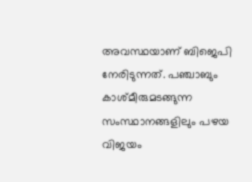അവസ്ഥയാണ് ബിജെപി നേരിടുന്നത്. പഞ്ചാബും കാശ്മീരുമടങ്ങുന്ന സംസ്ഥാനങ്ങളിലും പഴയ വിജയം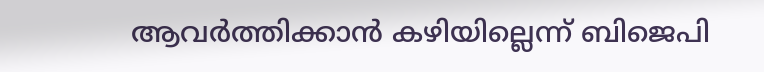ആവര്‍ത്തിക്കാന്‍ കഴിയില്ലെന്ന് ബിജെപി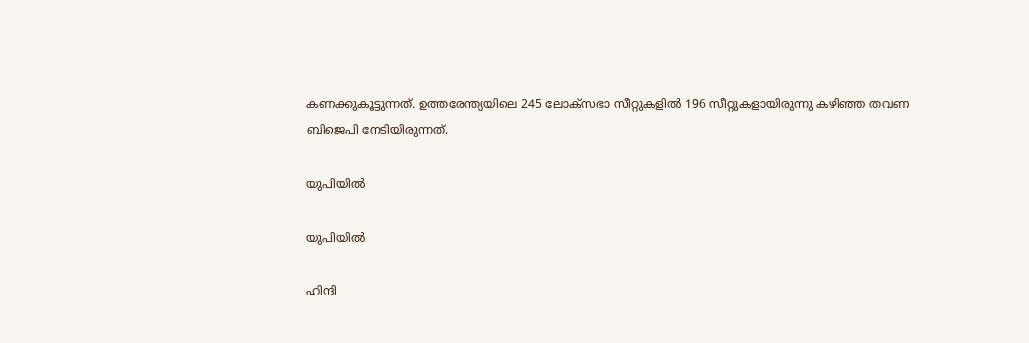കണക്കുകൂട്ടുന്നത്. ഉത്തരേന്ത്യയിലെ 245 ലോക്‌സഭാ സീറ്റുകളില്‍ 196 സീറ്റുകളായിരുന്നു കഴിഞ്ഞ തവണ ബിജെപി നേടിയിരുന്നത്.

യുപിയില്‍

യുപിയില്‍

ഹിന്ദി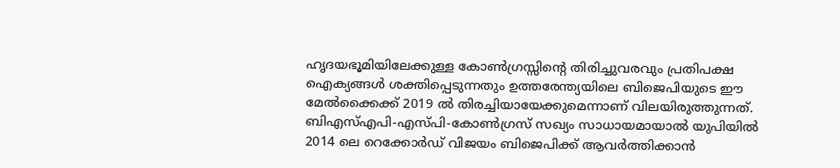ഹൃദയഭൂമിയിലേക്കുള്ള കോണ്‍ഗ്രസ്സിന്റെ തിരിച്ചുവരവും പ്രതിപക്ഷ ഐക്യങ്ങള്‍ ശക്തിപ്പെടുന്നതും ഉത്തരേന്ത്യയിലെ ബിജെപിയുടെ ഈ മേല്‍ക്കൈക്ക് 2019 ല്‍ തിരച്ചിയായേക്കുമെന്നാണ് വിലയിരുത്തുന്നത്. ബിഎസ്എപി-എസ്പി-കോണ്‍ഗ്രസ് സഖ്യം സാധായമായാല്‍ യുപിയില്‍ 2014 ലെ റെക്കോര്‍ഡ് വിജയം ബിജെപിക്ക് ആവര്‍ത്തിക്കാന്‍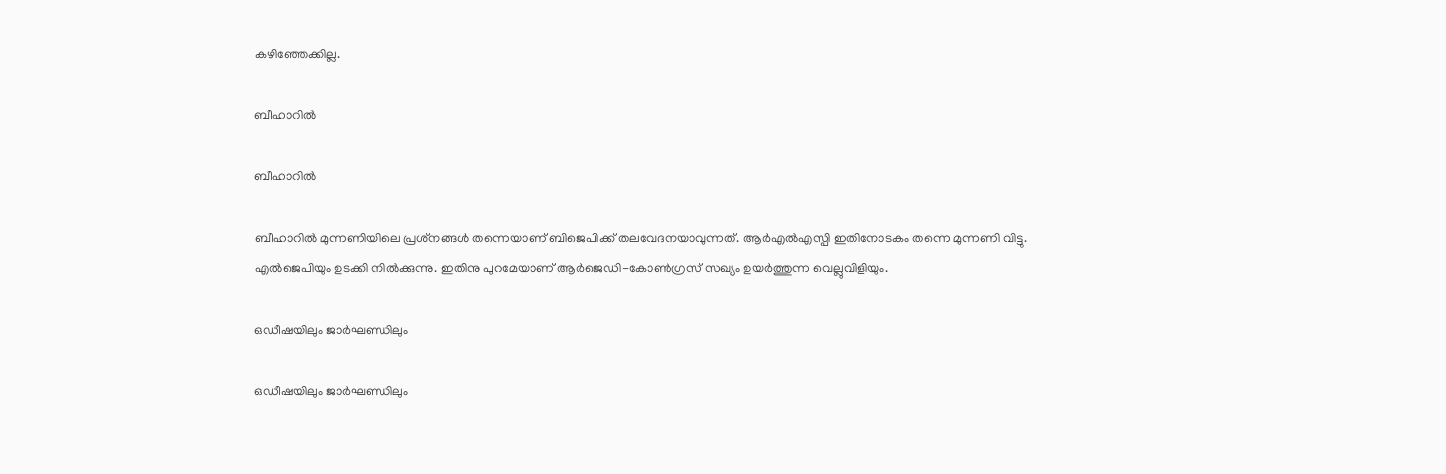കഴിഞ്ഞേക്കില്ല.

ബീഹാറില്‍

ബീഹാറില്‍

ബീഹാറില്‍ മുന്നണിയിലെ പ്രശ്‌നങ്ങള്‍ തന്നെയാണ് ബിജെപിക്ക് തലവേദനയാവുന്നത്. ആര്‍എല്‍എസ്പി ഇതിനോടകം തന്നെ മുന്നണി വിട്ടു. എല്‍ജെപിയും ഉടക്കി നില്‍ക്കുന്നു. ഇതിനു പുറമേയാണ് ആര്‍ജെഡി-കോണ്‍ഗ്രസ് സഖ്യം ഉയര്‍ത്തുന്ന വെല്ലുവിളിയും.

ഒഡീഷയിലും ജാര്‍ഘണ്ഡിലും

ഒഡീഷയിലും ജാര്‍ഘണ്ഡിലും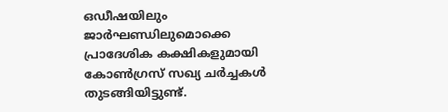ഒഡീഷയിലും ജാര്‍ഘണ്ഡിലുമൊക്കെ പ്രാദേശിക കക്ഷികളുമായി കോണ്‍ഗ്രസ് സഖ്യ ചര്‍ച്ചകള്‍ തുടങ്ങിയിട്ടുണ്ട്.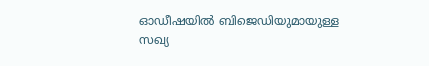ഓഡീഷയില്‍ ബിജെഡിയുമായുള്ള സഖ്യ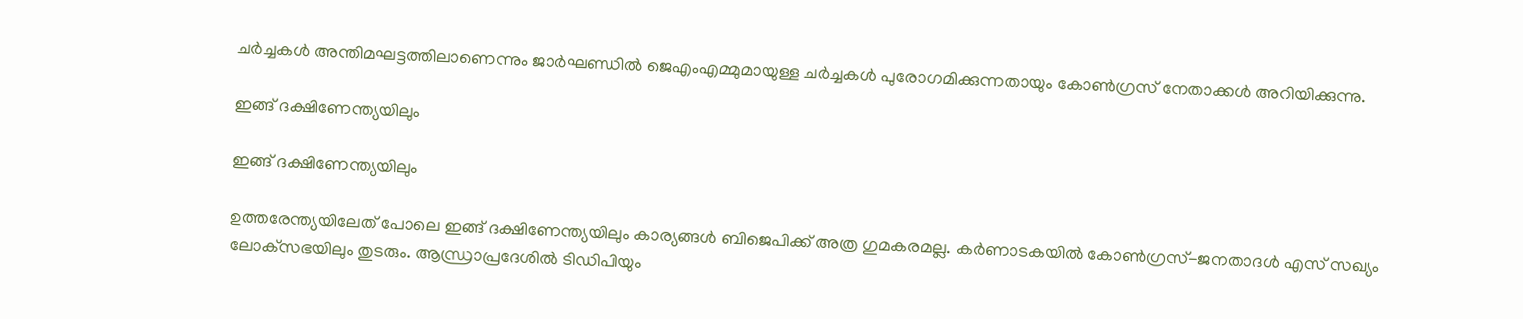ചര്‍ച്ചകള്‍ അന്തിമഘട്ടത്തിലാണെന്നും ജാര്‍ഘണ്ഡില്‍ ജെഎംഎമ്മുമായുള്ള ചര്‍ച്ചകള്‍ പുരോഗമിക്കുന്നതായും കോണ്‍ഗ്രസ് നേതാക്കള്‍ അറിയിക്കുന്നു.

ഇങ്ങ് ദക്ഷിണേന്ത്യയിലും

ഇങ്ങ് ദക്ഷിണേന്ത്യയിലും

ഉത്തരേന്ത്യയിലേത് പോലെ ഇങ്ങ് ദക്ഷിണേന്ത്യയിലും കാര്യങ്ങള്‍ ബിജെപിക്ക് അത്ര ഗുമകരമല്ല. കര്‍ണാടകയില്‍ കോണ്‍ഗ്രസ്-ജനതാദള്‍ എസ് സഖ്യം ലോക്‌സഭയിലും തുടരും. ആന്ധ്രാപ്രദേശില്‍ ടിഡിപിയും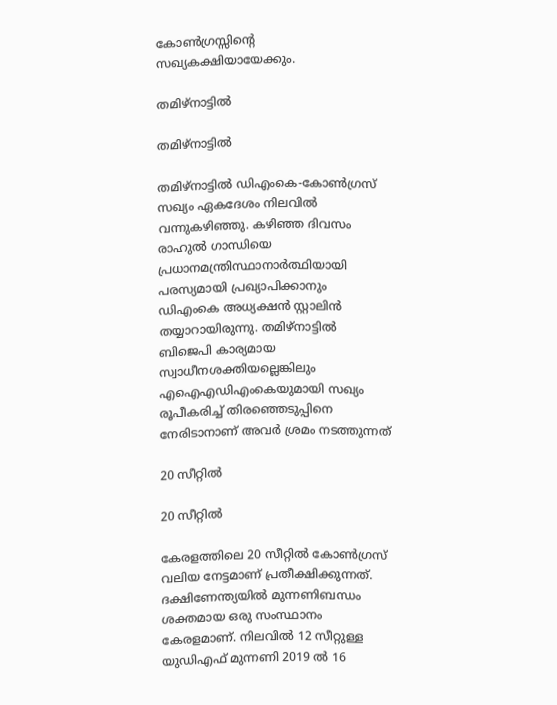കോണ്‍ഗ്രസ്സിന്റെ സഖ്യകക്ഷിയായേക്കും.

തമിഴ്‌നാട്ടില്‍

തമിഴ്‌നാട്ടില്‍

തമിഴ്‌നാട്ടില്‍ ഡിഎംകെ-കോണ്‍ഗ്രസ് സഖ്യം ഏകദേശം നിലവില്‍ വന്നുകഴിഞ്ഞു. കഴിഞ്ഞ ദിവസം രാഹുല്‍ ഗാന്ധിയെ പ്രധാനമന്ത്രിസ്ഥാനാര്‍ത്ഥിയായി പരസ്യമായി പ്രഖ്യാപിക്കാനും ഡിഎംകെ അധ്യക്ഷന്‍ സ്റ്റാലിന്‍ തയ്യാറായിരുന്നു. തമിഴ്നാട്ടില്‍ ബിജെപി കാര്യമായ സ്വാധീനശക്തിയല്ലെങ്കിലും എഐഎഡിഎംകെയുമായി സഖ്യം രൂപീകരിച്ച് തിരഞ്ഞെടുപ്പിനെ നേരിടാനാണ് അവര്‍ ശ്രമം നടത്തുന്നത്

20 സീറ്റില്‍

20 സീറ്റില്‍

കേരളത്തിലെ 20 സീറ്റില്‍ കോണ്‍ഗ്രസ് വലിയ നേട്ടമാണ് പ്രതീക്ഷിക്കുന്നത്. ദക്ഷിണേന്ത്യയില്‍ മുന്നണിബന്ധം ശക്തമായ ഒരു സംസ്ഥാനം കേരളമാണ്. നിലവില്‍ 12 സീറ്റുള്ള യുഡിഎഫ് മുന്നണി 2019 ല്‍ 16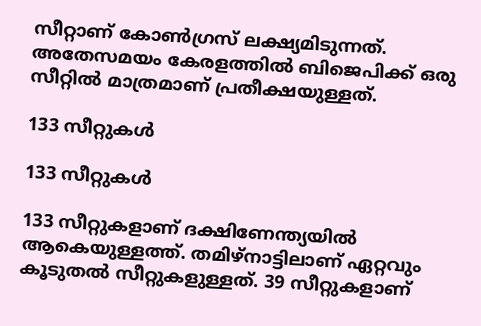സീറ്റാണ് കോണ്‍ഗ്രസ് ലക്ഷ്യമിടുന്നത്. അതേസമയം കേരളത്തില്‍ ബിജെപിക്ക് ഒരു സീറ്റില്‍ മാത്രമാണ് പ്രതീക്ഷയുള്ളത്.

133 സീറ്റുകള്‍

133 സീറ്റുകള്‍

133 സീറ്റുകളാണ് ദക്ഷിണേന്ത്യയില്‍ ആകെയുള്ളത്ത്. തമിഴ്‌നാട്ടിലാണ് ഏറ്റവും കൂടുതല്‍ സീറ്റുകളുള്ളത്. 39 സീറ്റുകളാണ്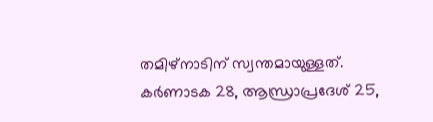തമിഴ്‌നാടിന് സ്വന്തമായുള്ളത്. കര്‍ണാടക 28, ആന്ധ്രാപ്രദേശ് 25,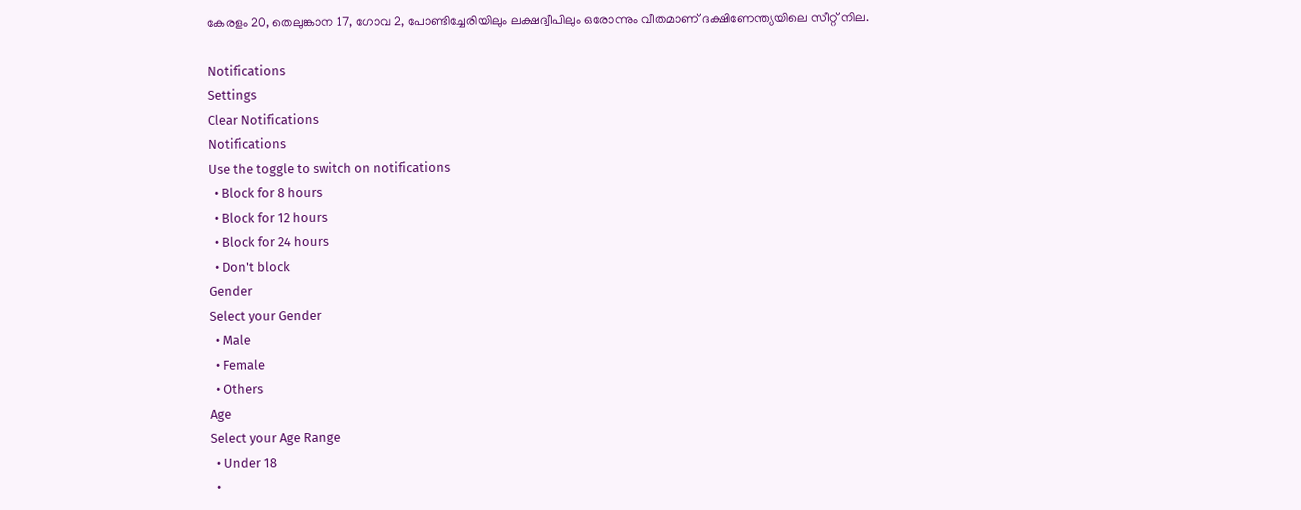കേരളം 20, തെലുങ്കാന 17, ഗോവ 2, പോണ്ടിച്ചേരിയിലും ലക്ഷദ്വീപിലും ഒരോന്നും വീതമാണ് ദക്ഷിണേന്ത്യയിലെ സീറ്റ് നില.

Notifications
Settings
Clear Notifications
Notifications
Use the toggle to switch on notifications
  • Block for 8 hours
  • Block for 12 hours
  • Block for 24 hours
  • Don't block
Gender
Select your Gender
  • Male
  • Female
  • Others
Age
Select your Age Range
  • Under 18
  •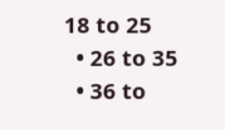18 to 25
  • 26 to 35
  • 36 to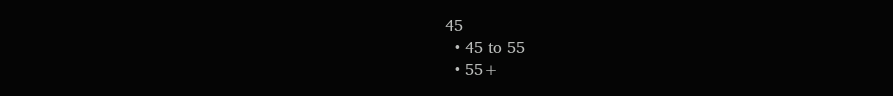45
  • 45 to 55
  • 55+